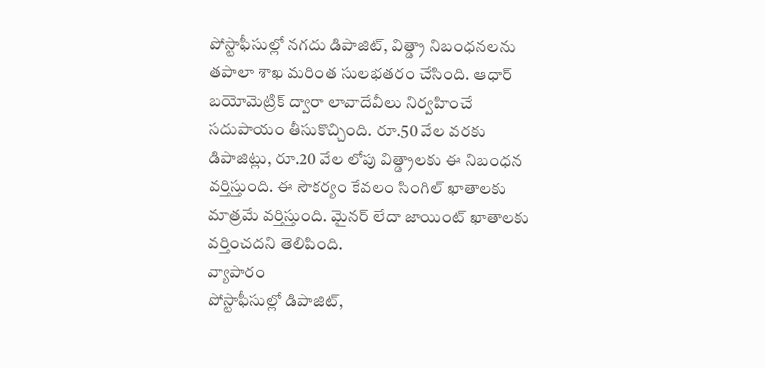పోస్టాఫీసుల్లో నగదు డిపాజిట్, విత్డ్రా నిబంధనలను తపాలా శాఖ మరింత సులభతరం చేసింది. ఆధార్ బయోమెట్రిక్ ద్వారా లావాదేవీలు నిర్వహించే సదుపాయం తీసుకొచ్చింది. రూ.50 వేల వరకు డిపాజిట్లు, రూ.20 వేల లోపు విత్డ్రాలకు ఈ నిబంధన వర్తిస్తుంది. ఈ సౌకర్యం కేవలం సింగిల్ ఖాతాలకు మాత్రమే వర్తిస్తుంది. మైనర్ లేదా జాయింట్ ఖాతాలకు వర్తించదని తెలిపింది.
వ్యాపారం
పోస్టాఫీసుల్లో డిపాజిట్,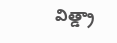విత్డ్రా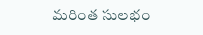మరింత సులభం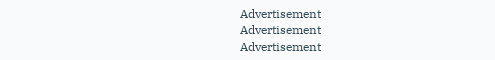Advertisement
Advertisement
Advertisement